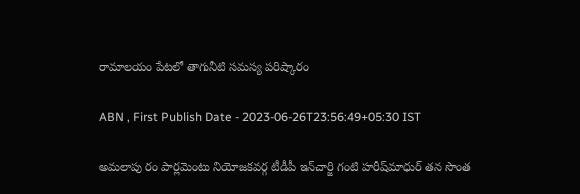రామాలయం పేటలో తాగునీటి సమస్య పరిష్కారం

ABN , First Publish Date - 2023-06-26T23:56:49+05:30 IST

అమలాపు రం పార్లమెంటు నియోజకవర్గ టీడీపీ ఇన్‌చార్జి గంటి హరీష్‌మాధుర్‌ తన సొంత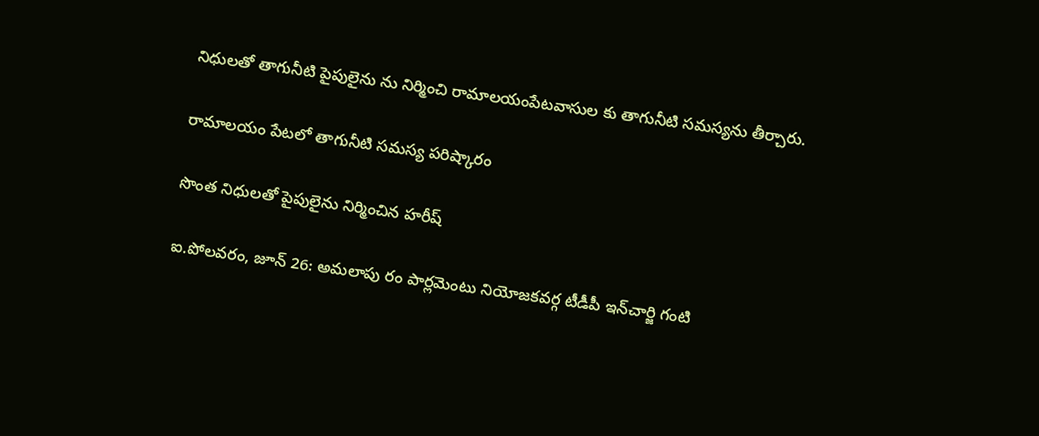నిధులతో తాగునీటి పైపులైను ను నిర్మించి రామాలయంపేటవాసుల కు తాగునీటి సమస్యను తీర్చారు.

రామాలయం పేటలో తాగునీటి సమస్య పరిష్కారం

సొంత నిధులతో పైపులైను నిర్మించిన హరీష్‌

ఐ.పోలవరం, జూన్‌ 26: అమలాపు రం పార్లమెంటు నియోజకవర్గ టీడీపీ ఇన్‌చార్జి గంటి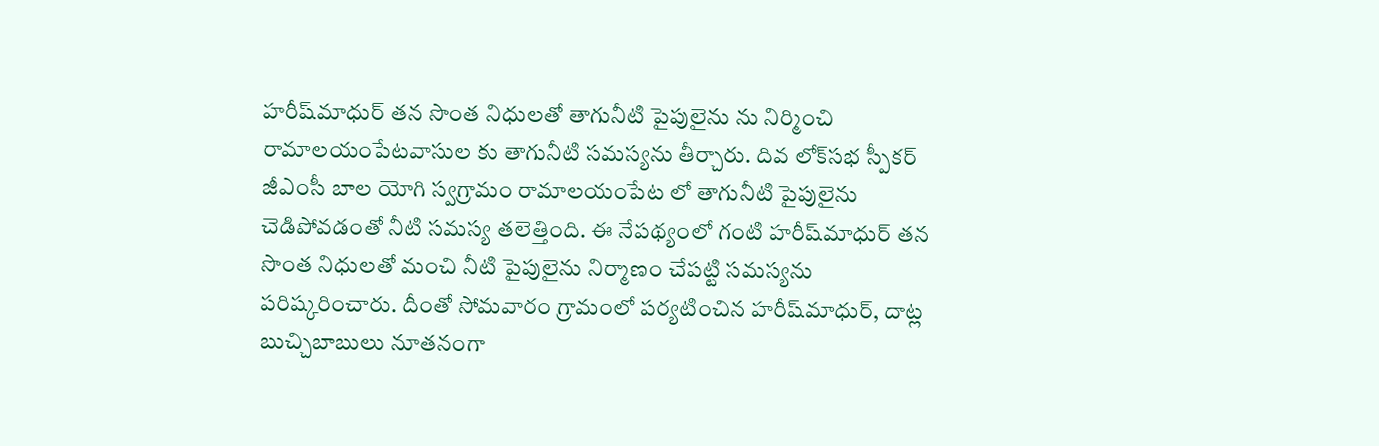హరీష్‌మాధుర్‌ తన సొంత నిధులతో తాగునీటి పైపులైను ను నిర్మించి రామాలయంపేటవాసుల కు తాగునీటి సమస్యను తీర్చారు. దివ లోక్‌సభ స్పీకర్‌ జీఎంసీ బాల యోగి స్వగ్రామం రామాలయంపేట లో తాగునీటి పైపులైను చెడిపోవడంతో నీటి సమస్య తలెత్తింది. ఈ నేపథ్యంలో గంటి హరీష్‌మాధుర్‌ తన సొంత నిధులతో మంచి నీటి పైపులైను నిర్మాణం చేపట్టి సమస్యను పరిష్కరించారు. దీంతో సోమవారం గ్రామంలో పర్యటించిన హరీష్‌మాధుర్‌, దాట్ల బుచ్చిబాబులు నూతనంగా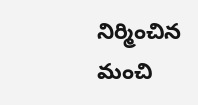నిర్మించిన మంచి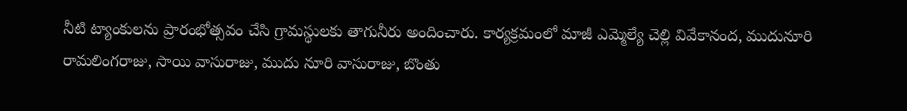నీటి ట్యాంకులను ప్రారంభోత్సవం చేసి గ్రామస్థులకు తాగునీరు అందించారు. కార్యక్రమంలో మాజీ ఎమ్మెల్యే చెల్లి వివేకానంద, ముదునూరి రామలింగరాజు, సాయి వాసురాజు, ముదు నూరి వాసురాజు, బొంతు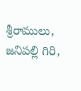శ్రీరాములు, జనిపల్లి గిరి,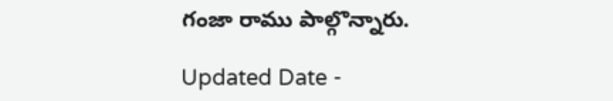గంజా రాము పాల్గొన్నారు.

Updated Date -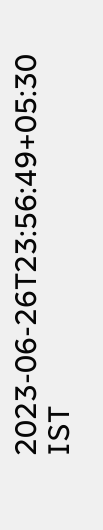2023-06-26T23:56:49+05:30 IST